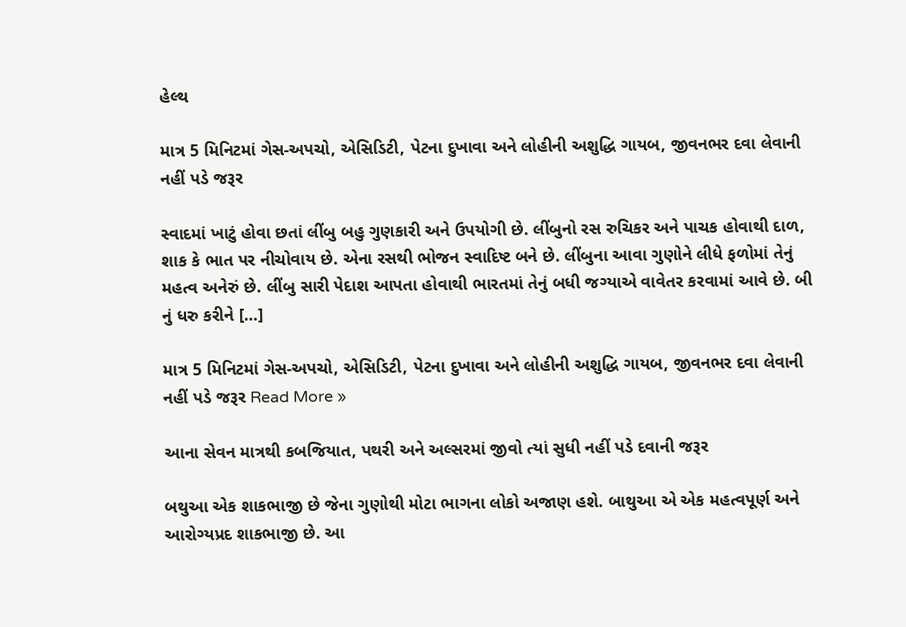હેલ્થ

માત્ર 5 મિનિટમાં ગેસ-અપચો, એસિડિટી, પેટના દુખાવા અને લોહીની અશુદ્ધિ ગાયબ, જીવનભર દવા લેવાની નહીં પડે જરૂર

સ્વાદમાં ખાટું હોવા છતાં લીંબુ બહુ ગુણકારી અને ઉપયોગી છે. લીંબુનો રસ રુચિકર અને પાચક હોવાથી દાળ, શાક કે ભાત પર નીચોવાય છે. એના રસથી ભોજન સ્વાદિષ્ટ બને છે. લીંબુના આવા ગુણોને લીધે ફળોમાં તેનું મહત્વ અનેરું છે. લીંબુ સારી પેદાશ આપતા હોવાથી ભારતમાં તેનું બધી જગ્યાએ વાવેતર કરવામાં આવે છે. બી નું ધરુ કરીને […]

માત્ર 5 મિનિટમાં ગેસ-અપચો, એસિડિટી, પેટના દુખાવા અને લોહીની અશુદ્ધિ ગાયબ, જીવનભર દવા લેવાની નહીં પડે જરૂર Read More »

આના સેવન માત્રથી કબજિયાત, પથરી અને અલ્સરમાં જીવો ત્યાં સુધી નહીં પડે દવાની જરૂર

બથુઆ એક શાકભાજી છે જેના ગુણોથી મોટા ભાગના લોકો અજાણ હશે. બાથુઆ એ એક મહત્વપૂર્ણ અને આરોગ્યપ્રદ શાકભાજી છે. આ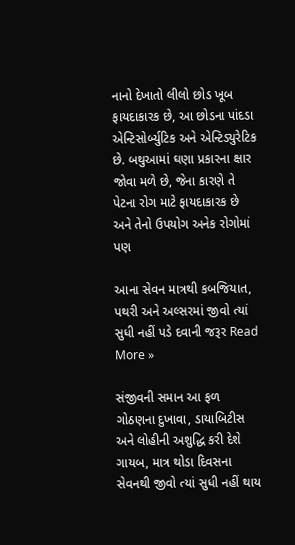નાનો દેખાતો લીલો છોડ ખૂબ ફાયદાકારક છે, આ છોડના પાંદડા એન્ટિસોર્બ્યુટિક અને એન્ટિડ્યુરેટિક છે. બથુઆમાં ઘણા પ્રકારના ક્ષાર જોવા મળે છે, જેના કારણે તે પેટના રોગ માટે ફાયદાકારક છે અને તેનો ઉપયોગ અનેક રોગોમાં પણ

આના સેવન માત્રથી કબજિયાત, પથરી અને અલ્સરમાં જીવો ત્યાં સુધી નહીં પડે દવાની જરૂર Read More »

સંજીવની સમાન આ ફળ ગોઠણના દુખાવા, ડાયાબિટીસ અને લોહીની અશુદ્ધિ કરી દેશે ગાયબ, માત્ર થોડા દિવસના સેવનથી જીવો ત્યાં સુધી નહીં થાય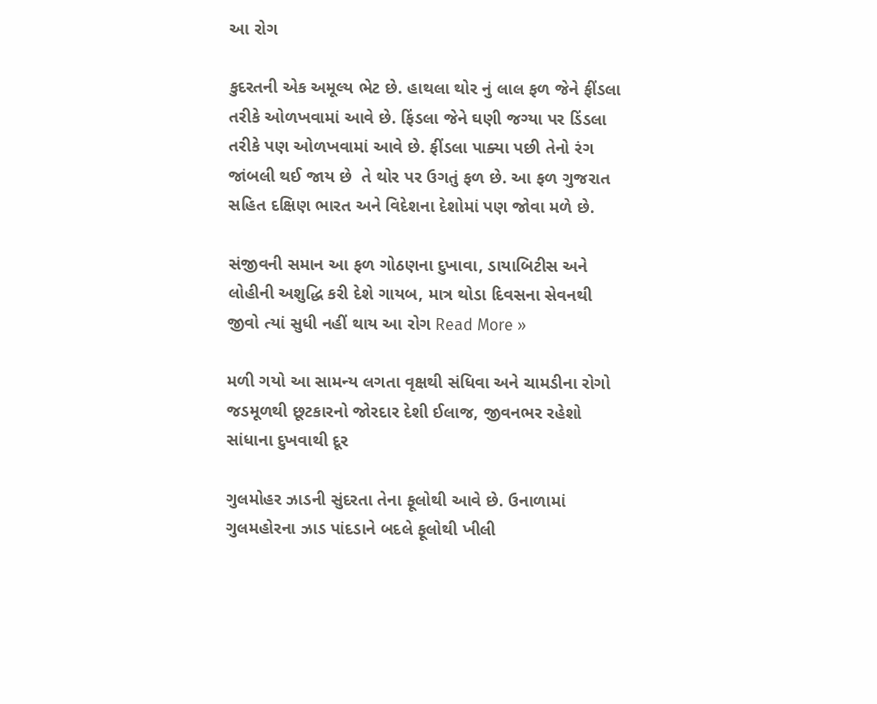આ રોગ

કુદરતની એક અમૂલ્ય ભેટ છે. હાથલા થોર નું લાલ ફળ જેને ફીંડલા તરીકે ઓળખવામાં આવે છે. ફિંડલા જેને ઘણી જગ્યા પર ડિંડલા તરીકે પણ ઓળખવામાં આવે છે. ફીંડલા પાક્યા પછી તેનો રંગ જાંબલી થઈ જાય છે  તે થોર પર ઉગતું ફળ છે. આ ફળ ગુજરાત સહિત દક્ષિણ ભારત અને વિદેશના દેશોમાં પણ જોવા મળે છે.

સંજીવની સમાન આ ફળ ગોઠણના દુખાવા, ડાયાબિટીસ અને લોહીની અશુદ્ધિ કરી દેશે ગાયબ, માત્ર થોડા દિવસના સેવનથી જીવો ત્યાં સુધી નહીં થાય આ રોગ Read More »

મળી ગયો આ સામન્ય લગતા વૃક્ષથી સંધિવા અને ચામડીના રોગો જડમૂળથી છૂટકારનો જોરદાર દેશી ઈલાજ, જીવનભર રહેશો સાંધાના દુખવાથી દૂર

ગુલમોહર ઝાડની સુંદરતા તેના ફૂલોથી આવે છે. ઉનાળામાં ગુલમહોરના ઝાડ પાંદડાને બદલે ફૂલોથી ખીલી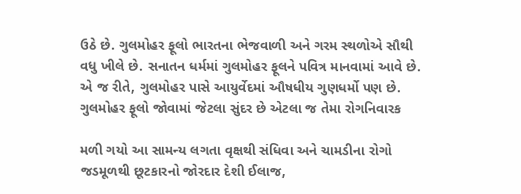ઉઠે છે. ગુલમોહર ફૂલો ભારતના ભેજવાળી અને ગરમ સ્થળોએ સૌથી વધુ ખીલે છે. સનાતન ધર્મમાં ગુલમોહર ફૂલને પવિત્ર માનવામાં આવે છે. એ જ રીતે, ગુલમોહર પાસે આયુર્વેદમાં ઔષધીય ગુણધર્મો પણ છે. ગુલમોહર ફૂલો જોવામાં જેટલા સુંદર છે એટલા જ તેમા રોગનિવારક

મળી ગયો આ સામન્ય લગતા વૃક્ષથી સંધિવા અને ચામડીના રોગો જડમૂળથી છૂટકારનો જોરદાર દેશી ઈલાજ,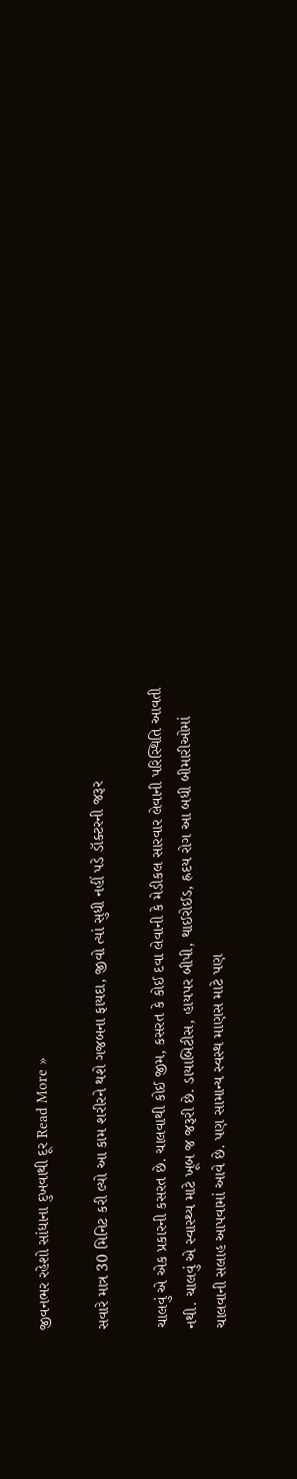જીવનભર રહેશો સાંધાના દુખવાથી દૂર Read More »

સવારે માત્ર 30 મિનિટ કરી લ્યો આ કામ શરીરને થશે ગજબના ફાયદા, જીવો ત્યાં સુધી નહીં પડે ડૉક્ટરની જરૂર

ચાલવું એ એક પ્રકારની કસરત છે. ચાલવાથી કોઈ જીમ, કસરત કે કોઈ દવા લેવાની કે મેડીકલ સારવાર લેવાની પરિસ્થિતિ આવતી નથી. ચાલવું એ સ્વાસ્થ્ય માટે ખૂબ જ જરૂરી છે. ડાયાબિટીસ, હાયપર બીપી, થાઈરોઈડ, હ્રદય રોગ આ બધી બીમારીઓમાં ચાલવાની સલાહ આપવામાં આવે છે. પણ સામાન્ય સ્વસ્થ માણસ માટે પણ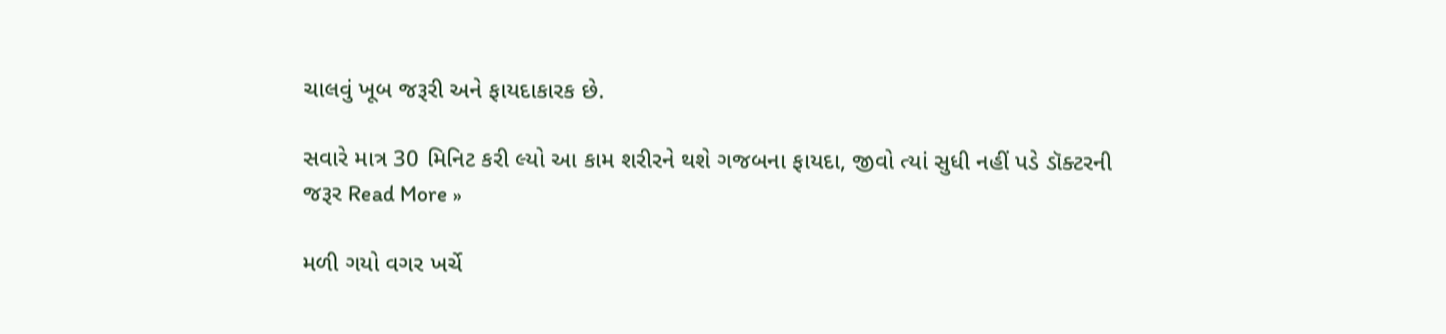ચાલવું ખૂબ જરૂરી અને ફાયદાકારક છે.

સવારે માત્ર 30 મિનિટ કરી લ્યો આ કામ શરીરને થશે ગજબના ફાયદા, જીવો ત્યાં સુધી નહીં પડે ડૉક્ટરની જરૂર Read More »

મળી ગયો વગર ખર્ચે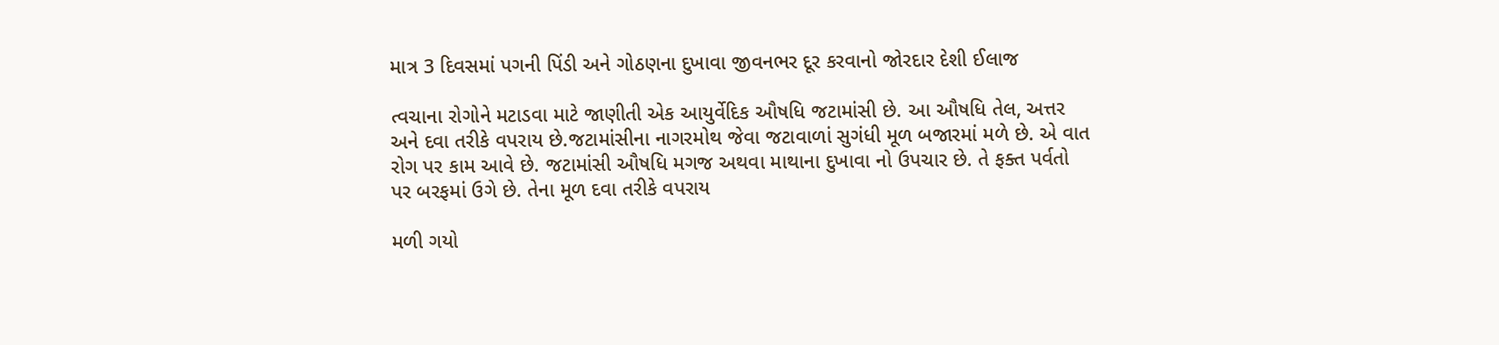માત્ર 3 દિવસમાં પગની પિંડી અને ગોઠણના દુખાવા જીવનભર દૂર કરવાનો જોરદાર દેશી ઈલાજ

ત્વચાના રોગોને મટાડવા માટે જાણીતી એક આયુર્વેદિક ઔષધિ જટામાંસી છે. આ ઔષધિ તેલ, અત્તર અને દવા તરીકે વપરાય છે.જટામાંસીના નાગરમોથ જેવા જટાવાળાં સુગંધી મૂળ બજારમાં મળે છે. એ વાત રોગ પર કામ આવે છે. જટામાંસી ઔષધિ મગજ અથવા માથાના દુખાવા નો ઉપચાર છે. તે ફક્ત પર્વતો પર બરફમાં ઉગે છે. તેના મૂળ દવા તરીકે વપરાય

મળી ગયો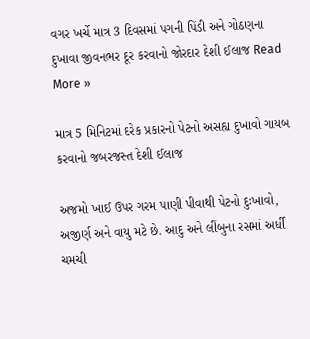વગર ખર્ચે માત્ર 3 દિવસમાં પગની પિંડી અને ગોઠણના દુખાવા જીવનભર દૂર કરવાનો જોરદાર દેશી ઈલાજ Read More »

માત્ર 5 મિનિટમાં દરેક પ્રકારનો પેટનો અસહ્ય દુખાવો ગાયબ કરવાનો જબરજસ્ત દેશી ઈલાજ

અજમો ખાઈ ઉપર ગરમ પાણી પીવાથી પેટનો દુઃખાવો, અજીર્ણ અને વાયુ મટે છે. આદુ અને લીંબુના રસમાં અર્ધી ચમચી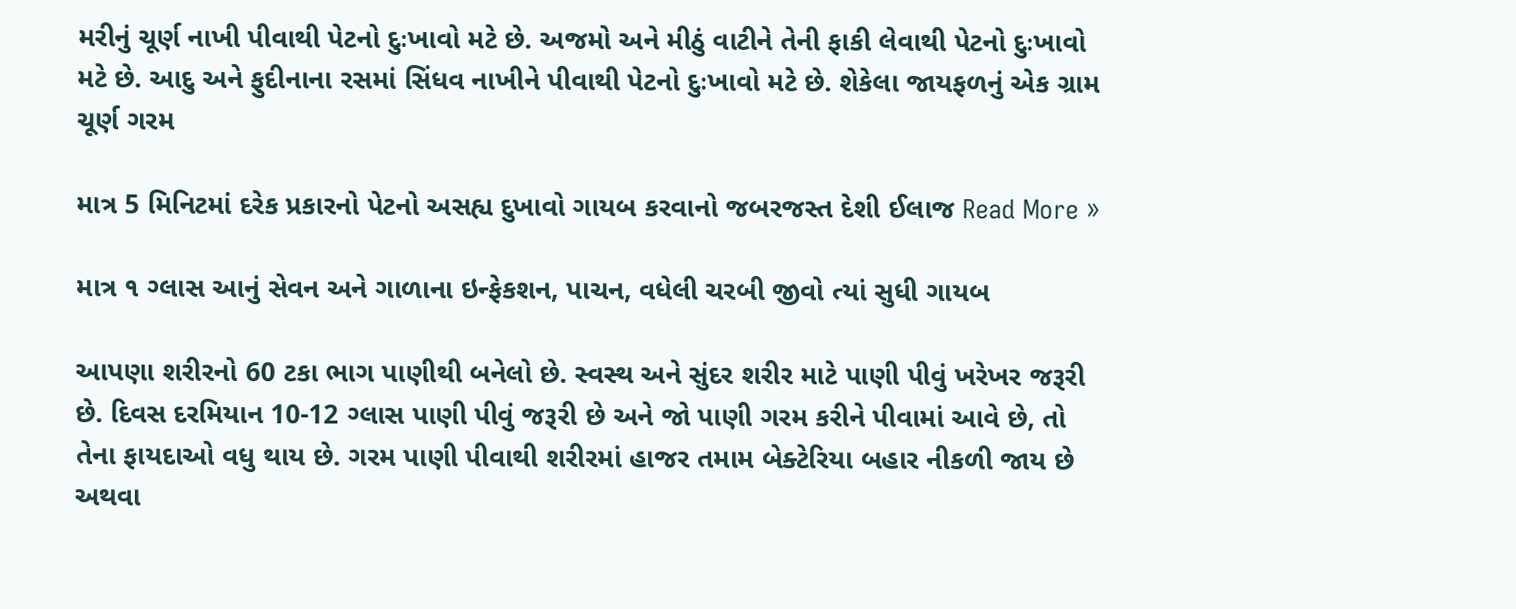મરીનું ચૂર્ણ નાખી પીવાથી પેટનો દુઃખાવો મટે છે. અજમો અને મીઠું વાટીને તેની ફાકી લેવાથી પેટનો દુઃખાવો મટે છે. આદુ અને ફુદીનાના રસમાં સિંધવ નાખીને પીવાથી પેટનો દુઃખાવો મટે છે. શેકેલા જાયફળનું એક ગ્રામ ચૂર્ણ ગરમ

માત્ર 5 મિનિટમાં દરેક પ્રકારનો પેટનો અસહ્ય દુખાવો ગાયબ કરવાનો જબરજસ્ત દેશી ઈલાજ Read More »

માત્ર ૧ ગ્લાસ આનું સેવન અને ગાળાના ઇન્ફેકશન, પાચન, વધેલી ચરબી જીવો ત્યાં સુધી ગાયબ

આપણા શરીરનો 60 ટકા ભાગ પાણીથી બનેલો છે. સ્વસ્થ અને સુંદર શરીર માટે પાણી પીવું ખરેખર જરૂરી છે. દિવસ દરમિયાન 10-12 ગ્લાસ પાણી પીવું જરૂરી છે અને જો પાણી ગરમ કરીને પીવામાં આવે છે, તો તેના ફાયદાઓ વધુ થાય છે. ગરમ પાણી પીવાથી શરીરમાં હાજર તમામ બેક્ટેરિયા બહાર નીકળી જાય છે અથવા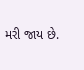મરી જાય છે.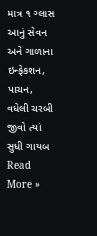માત્ર ૧ ગ્લાસ આનું સેવન અને ગાળાના ઇન્ફેકશન, પાચન, વધેલી ચરબી જીવો ત્યાં સુધી ગાયબ Read More »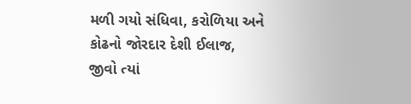મળી ગયો સંધિવા, કરોળિયા અને કોઢનો જોરદાર દેશી ઈલાજ, જીવો ત્યાં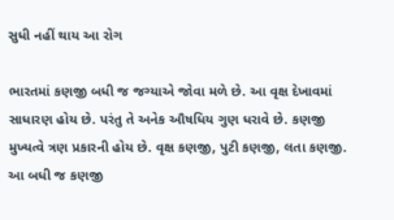સુધી નહીં થાય આ રોગ

ભારતમાં કણજી બધી જ જગ્યાએ જોવા મળે છે. આ વૃક્ષ દેખાવમાં સાધારણ હોય છે. પરંતુ તે અનેક ઔષધિય ગુણ ધરાવે છે. કણજી મુખ્યત્વે ત્રણ પ્રકારની હોય છે. વૃક્ષ કણજી, પુટી કણજી, લતા કણજી. આ બધી જ કણજી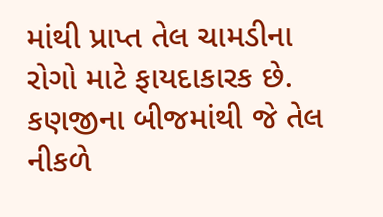માંથી પ્રાપ્ત તેલ ચામડીના રોગો માટે ફાયદાકારક છે. કણજીના બીજમાંથી જે તેલ નીકળે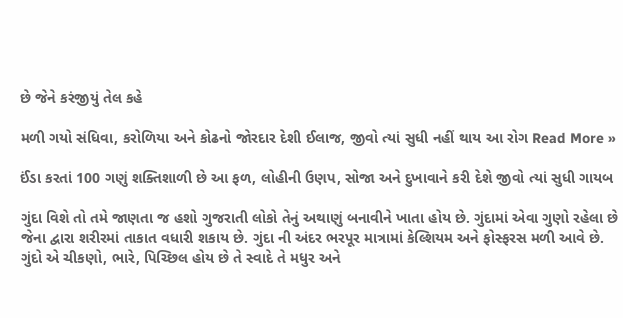છે જેને કરંજીયું તેલ કહે

મળી ગયો સંધિવા, કરોળિયા અને કોઢનો જોરદાર દેશી ઈલાજ, જીવો ત્યાં સુધી નહીં થાય આ રોગ Read More »

ઈંડા કરતાં 100 ગણું શક્તિશાળી છે આ ફળ, લોહીની ઉણપ, સોજા અને દુખાવાને કરી દેશે જીવો ત્યાં સુધી ગાયબ

ગુંદા વિશે તો તમે જાણતા જ હશો ગુજરાતી લોકો તેનું અથાણું બનાવીને ખાતા હોય છે. ગુંદામાં એવા ગુણો રહેલા છે જેના દ્વારા શરીરમાં તાકાત વધારી શકાય છે. ગુંદા ની અંદર ભરપૂર માત્રામાં કેલ્શિયમ અને ફોસ્ફરસ મળી આવે છે. ગુંદો એ ચીકણો, ભારે, પિચ્છિલ હોય છે તે સ્વાદે તે મધુર અને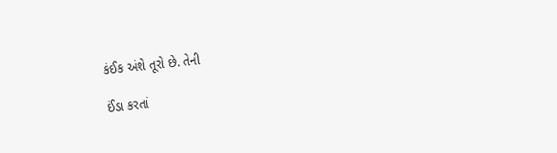કંઈક અંશે તૂરો છે. તેની

ઈંડા કરતાં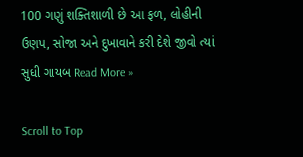100 ગણું શક્તિશાળી છે આ ફળ, લોહીની ઉણપ, સોજા અને દુખાવાને કરી દેશે જીવો ત્યાં સુધી ગાયબ Read More »

Scroll to Top